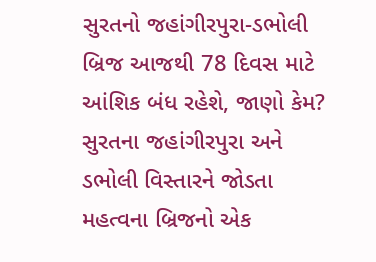સુરતનો જહાંગીરપુરા-ડભોલી બ્રિજ આજથી 78 દિવસ માટે આંશિક બંધ રહેશે, જાણો કેમ?
સુરતના જહાંગીરપુરા અને ડભોલી વિસ્તારને જોડતા મહત્વના બ્રિજનો એક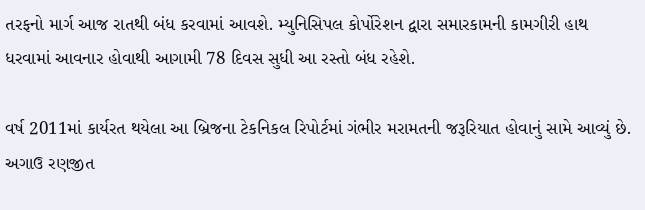તરફનો માર્ગ આજ રાતથી બંધ કરવામાં આવશે. મ્યુનિસિપલ કોર્પોરેશન દ્વારા સમારકામની કામગીરી હાથ ધરવામાં આવનાર હોવાથી આગામી 78 દિવસ સુધી આ રસ્તો બંધ રહેશે.

વર્ષ 2011માં કાર્યરત થયેલા આ બ્રિજના ટેકનિકલ રિપોર્ટમાં ગંભીર મરામતની જરૂરિયાત હોવાનું સામે આવ્યું છે. અગાઉ રણજીત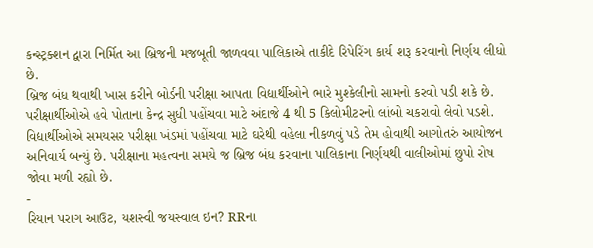કન્સ્ટ્રક્શન દ્વારા નિર્મિત આ બ્રિજની મજબૂતી જાળવવા પાલિકાએ તાકીદે રિપેરિંગ કાર્ય શરૂ કરવાનો નિર્ણય લીધો છે.
બ્રિજ બંધ થવાથી ખાસ કરીને બોર્ડની પરીક્ષા આપતા વિદ્યાર્થીઓને ભારે મુશ્કેલીનો સામનો કરવો પડી શકે છે. પરીક્ષાર્થીઓએ હવે પોતાના કેન્દ્ર સુધી પહોંચવા માટે અંદાજે 4 થી 5 કિલોમીટરનો લાંબો ચકરાવો લેવો પડશે.
વિદ્યાર્થીઓએ સમયસર પરીક્ષા ખંડમાં પહોંચવા માટે ઘરેથી વહેલા નીકળવું પડે તેમ હોવાથી આગોતરું આયોજન અનિવાર્ય બન્યું છે. પરીક્ષાના મહત્વના સમયે જ બ્રિજ બંધ કરવાના પાલિકાના નિર્ણયથી વાલીઓમાં છુપો રોષ જોવા મળી રહ્યો છે.
-
રિયાન પરાગ આઉટ, યશસ્વી જયસ્વાલ ઇન? RRના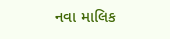નવા માલિક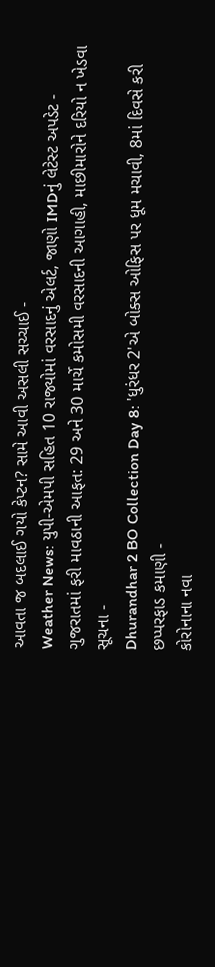આવતા જ બદલાઈ ગયો કેપ્ટન? સામે આવી અસલી સચ્ચાઈ -
Weather News: યુપી-એમપી સહિત 10 રાજ્યોમાં વરસાદનું એલર્ટ, જાણો IMDનું લેટેસ્ટ અપડેટ -
ગુજરાતમાં ફરી માવઠાની આફત: 29 અને 30 માર્ચે કમોસમી વરસાદની આગાહી, માછીમારોને દરિયો ન ખેડવા સૂચના -
Dhurandhar 2 BO Collection Day 8: 'ધુરંધર 2'એ બોક્સ ઓફિસ પર ધૂમ મચાવી, 8માં દિવસે કરી છપ્પરફાડ કમાણી -
કોરોનાના નવા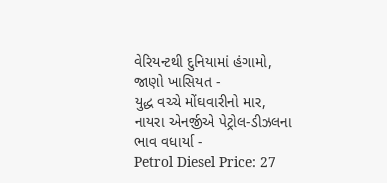વેરિયન્ટથી દુનિયામાં હંગામો, જાણો ખાસિયત -
યુદ્ધ વચ્ચે મોંઘવારીનો માર, નાયરા એનર્જીએ પેટ્રોલ-ડીઝલના ભાવ વધાર્યા -
Petrol Diesel Price: 27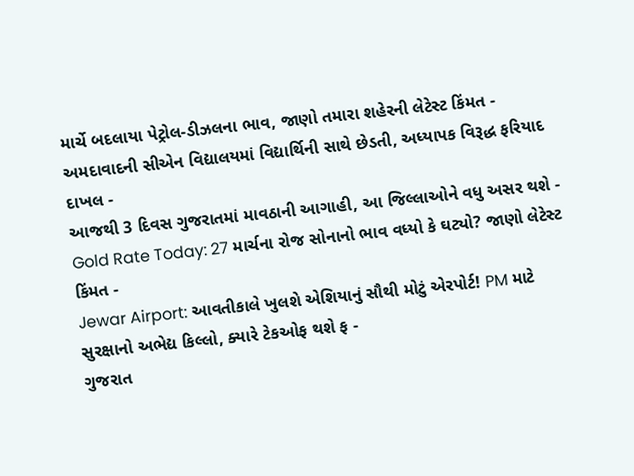માર્ચે બદલાયા પેટ્રોલ-ડીઝલના ભાવ, જાણો તમારા શહેરની લેટેસ્ટ કિંમત -
અમદાવાદની સીએન વિદ્યાલયમાં વિદ્યાર્થિની સાથે છેડતી, અધ્યાપક વિરૂદ્ધ ફરિયાદ દાખલ -
આજથી 3 દિવસ ગુજરાતમાં માવઠાની આગાહી, આ જિલ્લાઓને વધુ અસર થશે -
Gold Rate Today: 27 માર્ચના રોજ સોનાનો ભાવ વધ્યો કે ઘટ્યો? જાણો લેટેસ્ટ કિંમત -
Jewar Airport: આવતીકાલે ખુલશે એશિયાનું સૌથી મોટું એરપોર્ટ! PM માટે સુરક્ષાનો અભેદ્ય કિલ્લો, ક્યારે ટેકઓફ થશે ફ -
ગુજરાત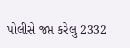પોલીસે જપ્ત કરેલુ 2332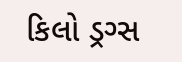કિલો ડ્રગ્સ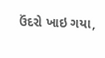ઉંદરો ખાઇ ગયા,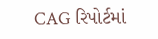CAG રિપોર્ટમાં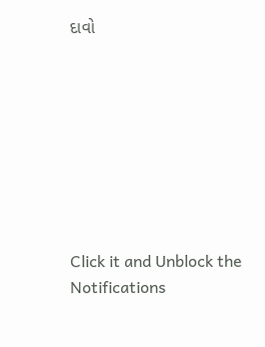દાવો








Click it and Unblock the Notifications